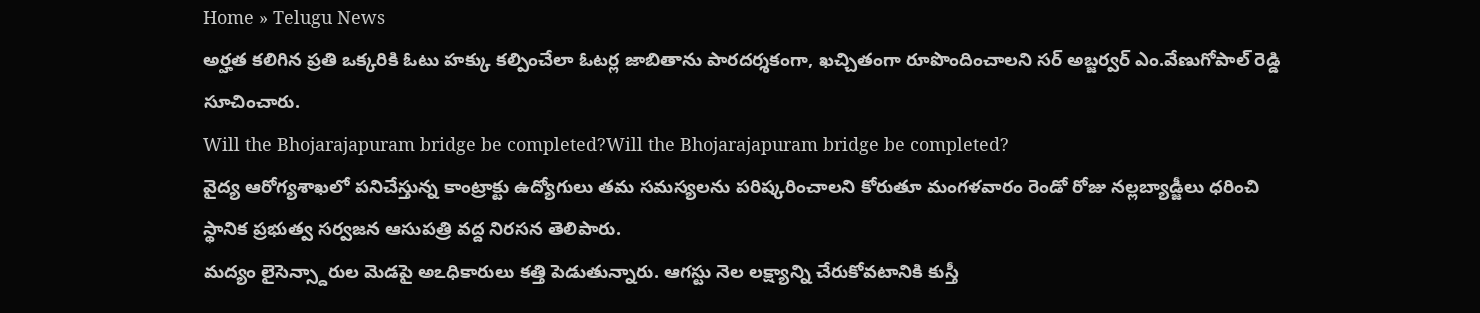Home » Telugu News
అర్హత కలిగిన ప్రతి ఒక్కరికి ఓటు హక్కు కల్పించేలా ఓటర్ల జాబితాను పారదర్శకంగా, ఖచ్చితంగా రూపొందించాలని సర్ అబ్జర్వర్ ఎం.వేణుగోపాల్ రెడ్డి సూచించారు.
Will the Bhojarajapuram bridge be completed?Will the Bhojarajapuram bridge be completed?
వైద్య ఆరోగ్యశాఖలో పనిచేస్తున్న కాంట్రాక్టు ఉద్యోగులు తమ సమస్యలను పరిష్కరించాలని కోరుతూ మంగళవారం రెండో రోజు నల్లబ్యాడ్జీలు ధరించి స్థానిక ప్రభుత్వ సర్వజన ఆసుపత్రి వద్ద నిరసన తెలిపారు.
మద్యం లైసెన్స్దారుల మెడపై అఽధికారులు కత్తి పెడుతున్నారు. ఆగస్టు నెల లక్ష్యాన్ని చేరుకోవటానికి కుస్తీ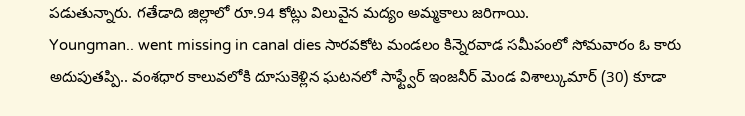పడుతున్నారు. గతేడాది జిల్లాలో రూ.94 కోట్లు విలువైన మద్యం అమ్మకాలు జరిగాయి.
Youngman.. went missing in canal dies సారవకోట మండలం కిన్నెరవాడ సమీపంలో సోమవారం ఓ కారు అదుపుతప్పి.. వంశధార కాలువలోకి దూసుకెళ్లిన ఘటనలో సాఫ్ట్వేర్ ఇంజనీర్ మెండ విశాల్కుమార్ (30) కూడా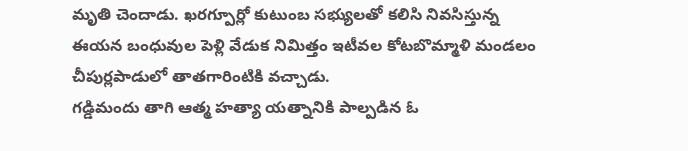మృతి చెందాడు. ఖరగ్పూర్లో కుటుంబ సభ్యులతో కలిసి నివసిస్తున్న ఈయన బంధువుల పెళ్లి వేడుక నిమిత్తం ఇటీవల కోటబొమ్మాళి మండలం చీపుర్లపాడులో తాతగారింటికి వచ్చాడు.
గడ్డిమందు తాగి ఆత్మ హత్యా యత్నానికి పాల్పడిన ఓ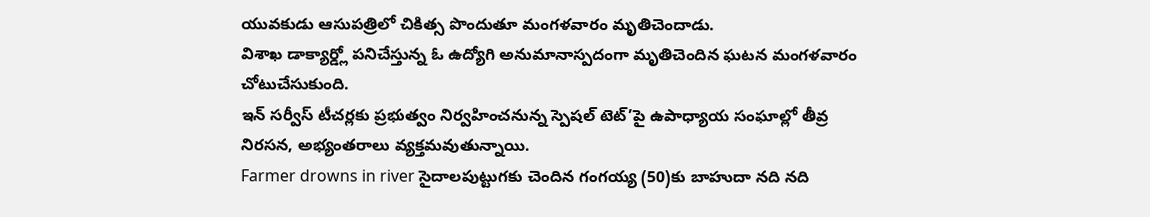యువకుడు ఆసుపత్రిలో చికిత్స పొందుతూ మంగళవారం మృతిచెందాడు.
విశాఖ డాక్యార్డ్లో పనిచేస్తున్న ఓ ఉద్యోగి అనుమానాస్పదంగా మృతిచెందిన ఘటన మంగళవారం చోటుచేసుకుంది.
ఇన్ సర్వీస్ టీచర్లకు ప్రభుత్వం నిర్వహించనున్న స్పెషల్ టెట్’పై ఉపాధ్యాయ సంఘాల్లో తీవ్ర నిరసన, అభ్యంతరాలు వ్యక్తమవుతున్నాయి.
Farmer drowns in river సైదాలపుట్టుగకు చెందిన గంగయ్య (50)కు బాహుదా నది నది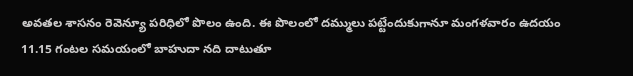అవతల శాసనం రెవెన్యూ పరిధిలో పొలం ఉంది. ఈ పొలంలో దమ్ములు పట్టేందుకుగానూ మంగళవారం ఉదయం 11.15 గంటల సమయంలో బాహుదా నది దాటుతూ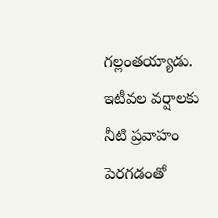గల్లంతయ్యాడు. ఇటీవల వర్షాలకు నీటి ప్రవాహం పెరగడంతో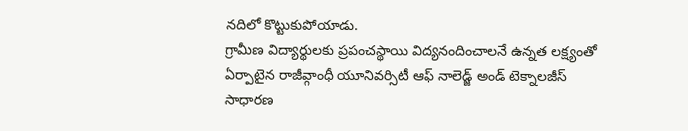నదిలో కొట్టుకుపోయాడు.
గ్రామీణ విద్యార్థులకు ప్రపంచస్థాయి విద్యనందించాలనే ఉన్నత లక్ష్యంతో ఏర్పాటైన రాజీవ్గాంధీ యూనివర్సిటీ ఆఫ్ నాలెడ్జ్ అండ్ టెక్నాలజీస్ సాధారణ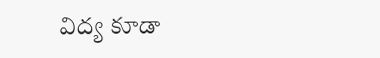విద్య కూడా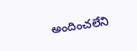అందించలేని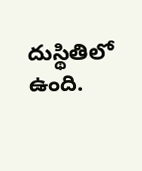దుస్థితిలో ఉంది.